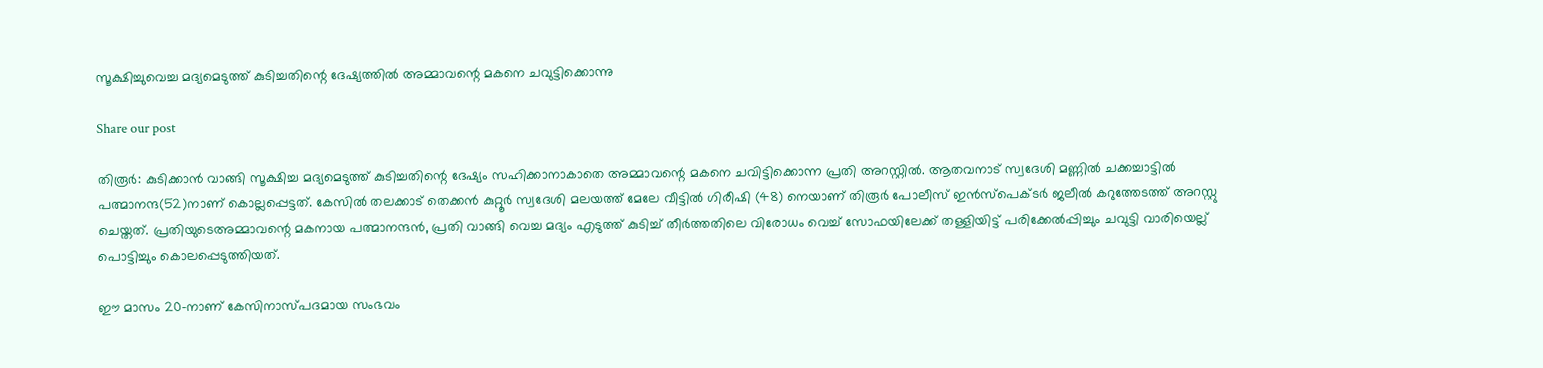സൂക്ഷിച്ചുവെച്ച മദ്യമെടുത്ത് കുടിച്ചതിന്റെ ദേഷ്യത്തിൽ അമ്മാവന്റെ മകനെ ചവുട്ടിക്കൊന്നു

Share our post

തിരൂർ: കുടിക്കാൻ വാങ്ങി സൂക്ഷിച്ച മദ്യമെടുത്ത് കുടിച്ചതിന്റെ ദേഷ്യം സഹിക്കാനാകാതെ അമ്മാവന്റെ മകനെ ചവിട്ടിക്കൊന്ന പ്രതി അറസ്റ്റിൽ. ആതവനാട് സ്വദേശി മണ്ണിൽ ചക്കച്ചാട്ടിൽ പത്മാനന്ദ(52)നാണ് കൊല്ലപ്പെട്ടത്. കേസിൽ തലക്കാട് തെക്കൻ കുറ്റൂർ സ്വദേശി മലയത്ത് മേലേ വീട്ടിൽ ഗിരീഷി (48) നെയാണ് തിരൂർ പോലീസ് ഇൻസ്പെക്ടർ ജലീൽ കറുത്തേടത്ത് അറസ്റ്റു ചെയ്തത്. പ്രതിയുടെഅമ്മാവന്റെ മകനായ പത്മാനന്ദൻ, പ്രതി വാങ്ങി വെച്ച മദ്യം എടുത്ത് കുടിച്ച് തീർത്തതിലെ വിരോധം വെച്ച് സോഫയിലേക്ക് തള്ളിയിട്ട് പരിക്കേൽപ്പിച്ചും ചവുട്ടി വാരിയെല്ല് പൊട്ടിച്ചും കൊലപ്പെടുത്തിയത്.

ഈ മാസം 20-നാണ് കേസിനാസ്പദമായ സംഭവം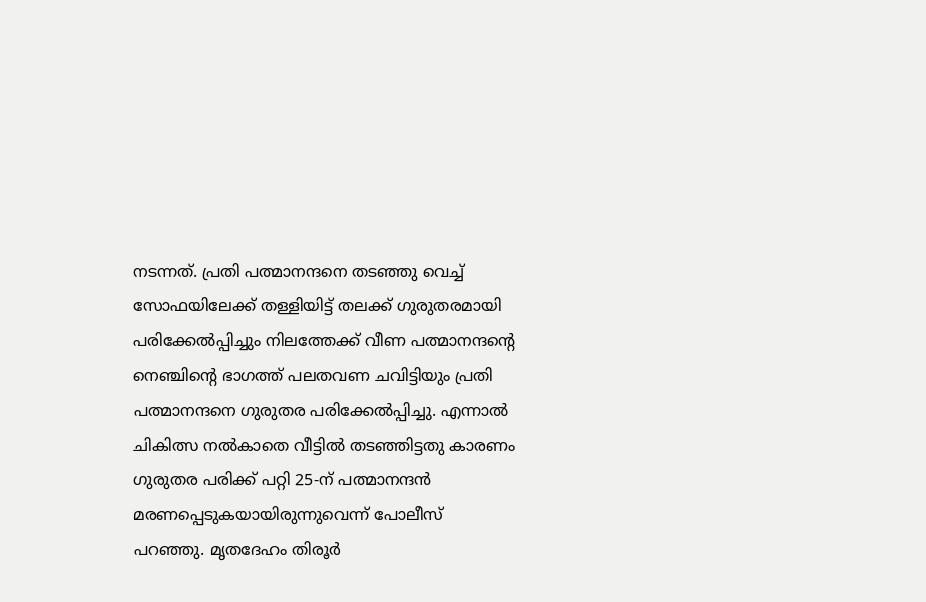നടന്നത്. പ്രതി പത്മാനന്ദനെ തടഞ്ഞു വെച്ച് സോഫയിലേക്ക് തള്ളിയിട്ട് തലക്ക് ഗുരുതരമായി പരിക്കേൽപ്പിച്ചും നിലത്തേക്ക് വീണ പത്മാനന്ദന്റെ നെഞ്ചിന്റെ ഭാഗത്ത് പലതവണ ചവിട്ടിയും പ്രതി പത്മാനന്ദനെ ഗുരുതര പരിക്കേൽപ്പിച്ചു. എന്നാൽ ചികിത്സ നൽകാതെ വീട്ടിൽ തടഞ്ഞിട്ടതു കാരണം ഗുരുതര പരിക്ക് പറ്റി 25-ന് പത്മാനന്ദൻ മരണപ്പെടുകയായിരുന്നുവെന്ന് പോലീസ് പറഞ്ഞു. മൃതദേഹം തിരൂർ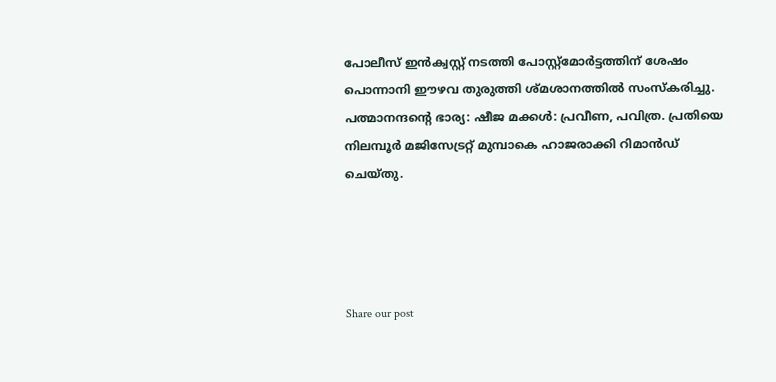പോലീസ് ഇൻക്വസ്റ്റ് നടത്തി പോസ്റ്റ്മോർട്ടത്തിന് ശേഷം പൊന്നാനി ഈഴവ തുരുത്തി ശ്മശാനത്തിൽ സംസ്കരിച്ചു. പത്മാനന്ദൻ്റെ ഭാര്യ: ഷീജ മക്കൾ: പ്രവീണ, പവിത്ര. പ്രതിയെ നിലമ്പൂർ മജിസേട്രറ്റ് മുമ്പാകെ ഹാജരാക്കി റിമാൻഡ് ചെയ്തു.




Share our post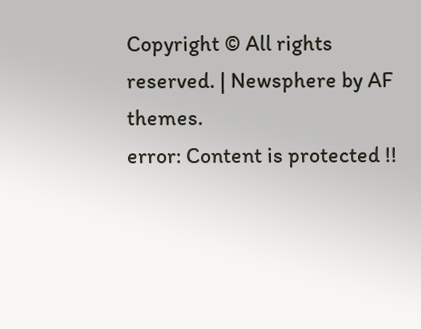Copyright © All rights reserved. | Newsphere by AF themes.
error: Content is protected !!